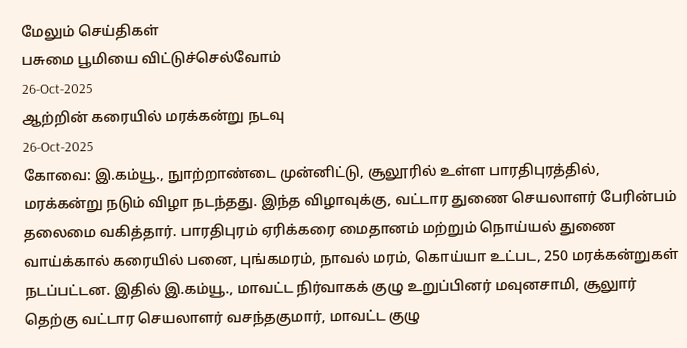மேலும் செய்திகள்
பசுமை பூமியை விட்டுச்செல்வோம்
26-Oct-2025
ஆற்றின் கரையில் மரக்கன்று நடவு
26-Oct-2025
கோவை: இ.கம்யூ., நுாற்றாண்டை முன்னிட்டு, சூலூரில் உள்ள பாரதிபுரத்தில், மரக்கன்று நடும் விழா நடந்தது. இந்த விழாவுக்கு, வட்டார துணை செயலாளர் பேரின்பம் தலைமை வகித்தார். பாரதிபுரம் ஏரிக்கரை மைதானம் மற்றும் நொய்யல் துணை வாய்க்கால் கரையில் பனை, புங்கமரம், நாவல் மரம், கொய்யா உட்பட, 250 மரக்கன்றுகள் நடப்பட்டன. இதில் இ.கம்யூ., மாவட்ட நிர்வாகக் குழு உறுப்பினர் மவுனசாமி, சூலுார் தெற்கு வட்டார செயலாளர் வசந்தகுமார், மாவட்ட குழு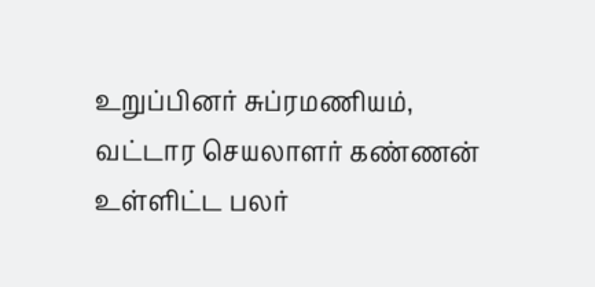உறுப்பினர் சுப்ரமணியம், வட்டார செயலாளர் கண்ணன் உள்ளிட்ட பலர்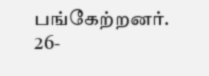பங்கேற்றனர்.
26-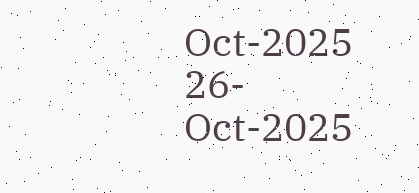Oct-2025
26-Oct-2025